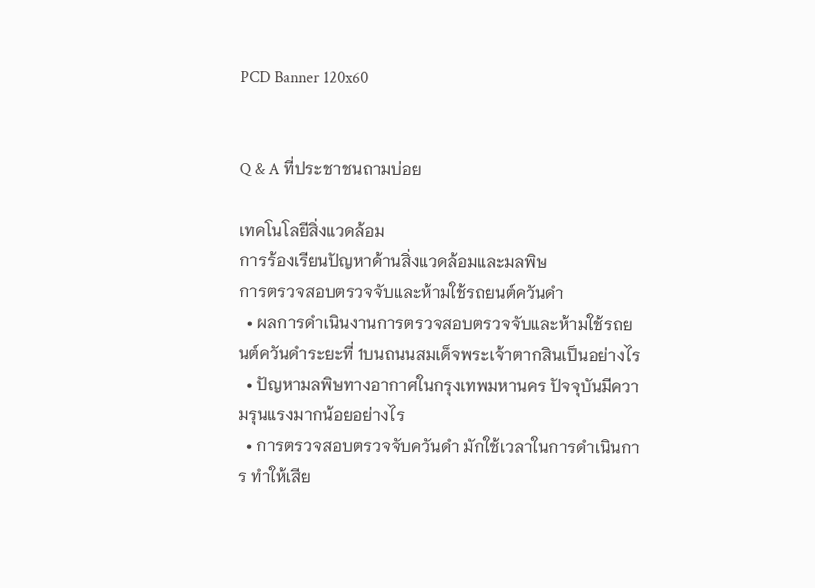PCD Banner 120x60


Q & A ที่ประชาชนถามบ่อย

เทคโนโลยีสิ่งแวดล้อม
การร้องเรียนปัญหาด้านสิ่งแวดล้อมและมลพิษ
การตรวจสอบตรวจจับและห้ามใช้รถยนต์ควันดำ
  • ผลการดำเนินงานการตรวจสอบตรวจจับและห้ามใช้รถยนต์ควันดำระยะที่ 1บนถนนสมเด็จพระเจ้าตากสินเป็นอย่างไร
  • ปัญหามลพิษทางอากาศในกรุงเทพมหานคร ปัจจุบันมีความรุนแรงมากน้อยอย่างไร
  • การตรวจสอบตรวจจับควันดำ มักใช้เวลาในการดำเนินการ ทำให้เสีย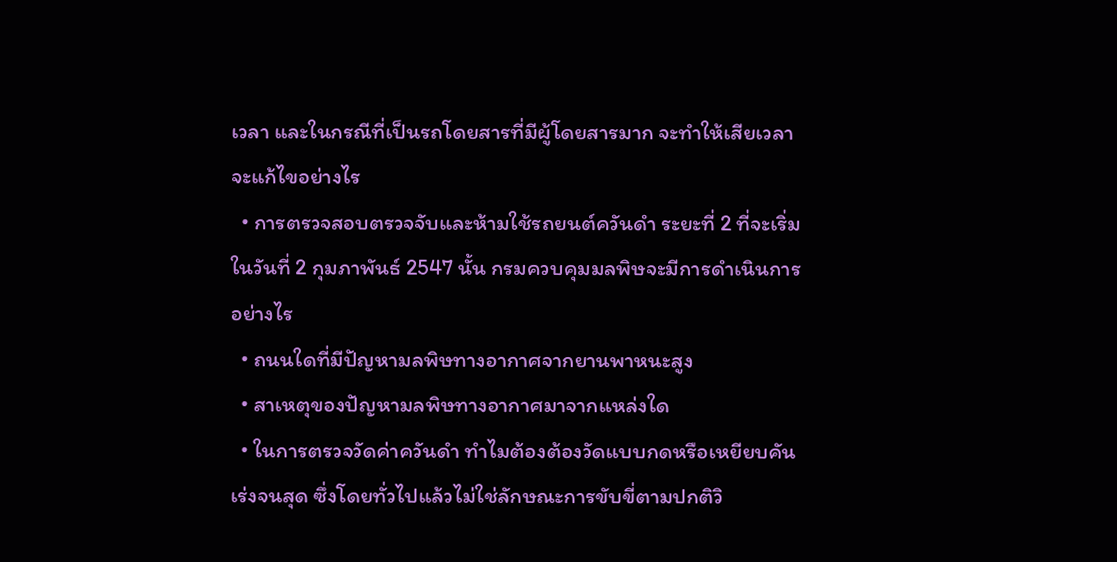เวลา และในกรณีที่เป็นรถโดยสารที่มีผู้โดยสารมาก จะทำให้เสียเวลา จะแก้ไขอย่างไร
  • การตรวจสอบตรวจจับและห้ามใช้รถยนต์ควันดำ ระยะที่ 2 ที่จะเริ่มในวันที่ 2 กุมภาพันธ์ 2547 นั้น กรมควบคุมมลพิษจะมีการดำเนินการอย่างไร
  • ถนนใดที่มีปัญหามลพิษทางอากาศจากยานพาหนะสูง
  • สาเหตุของปัญหามลพิษทางอากาศมาจากแหล่งใด
  • ในการตรวจวัดค่าควันดำ ทำไมต้องต้องวัดแบบกดหรือเหยียบคันเร่งจนสุด ซึ่งโดยทั่วไปแล้วไม่ใช่ลักษณะการขับขี่ตามปกติวิ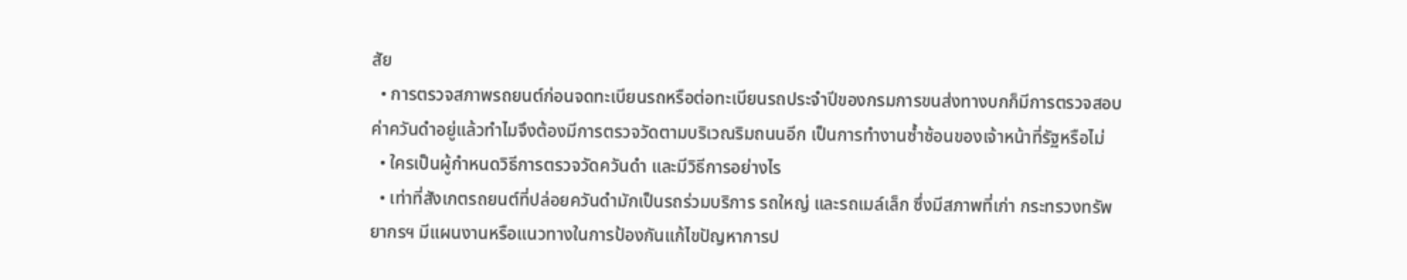สัย
  • การตรวจสภาพรถยนต์ก่อนจดทะเบียนรถหรือต่อทะเบียนรถประจำปีของกรมการขนส่งทางบกก็มีการตรวจสอบค่าควันดำอยู่แล้วทำไมจึงต้องมีการตรวจวัดตามบริเวณริมถนนอีก เป็นการทำงานซ้ำซ้อนของเจ้าหน้าที่รัฐหรือไม่
  • ใครเป็นผู้กำหนดวิธีการตรวจวัดควันดำ และมีวิธีการอย่างไร
  • เท่าที่สังเกตรถยนต์ที่ปล่อยควันดำมักเป็นรถร่วมบริการ รถใหญ่ และรถเมล์เล็ก ซึ่งมีสภาพที่เก่า กระทรวงทรัพยากรฯ มีแผนงานหรือแนวทางในการป้องกันแก้ไขปัญหาการป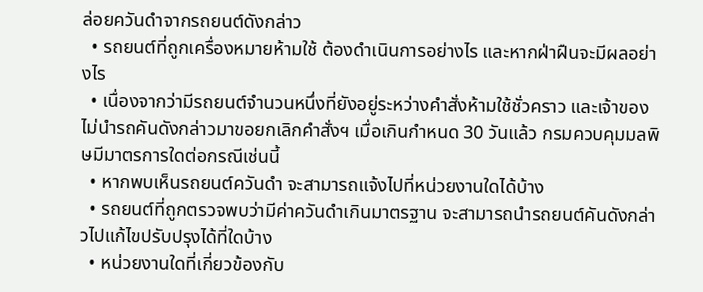ล่อยควันดำจากรถยนต์ดังกล่าว
  • รถยนต์ที่ถูกเครื่องหมายห้ามใช้ ต้องดำเนินการอย่างไร และหากฝ่าฝืนจะมีผลอย่างไร
  • เนื่องจากว่ามีรถยนต์จำนวนหนึ่งที่ยังอยู่ระหว่างคำสั่งห้ามใช้ชั่วคราว และเจ้าของไม่นำรถคันดังกล่าวมาขอยกเลิกคำสั่งฯ เมื่อเกินกำหนด 30 วันแล้ว กรมควบคุมมลพิษมีมาตรการใดต่อกรณีเช่นนี้
  • หากพบเห็นรถยนต์ควันดำ จะสามารถแจ้งไปที่หน่วยงานใดได้บ้าง
  • รถยนต์ที่ถูกตรวจพบว่ามีค่าควันดำเกินมาตรฐาน จะสามารถนำรถยนต์คันดังกล่าวไปแก้ไขปรับปรุงได้ที่ใดบ้าง
  • หน่วยงานใดที่เกี่ยวข้องกับ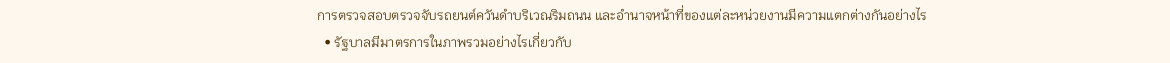การตรวจสอบตรวจจับรถยนต์ควันดำบริเวณริมถนน และอำนาจหน้าที่ของแต่ละหน่วยงานมีความแตกต่างกันอย่างไร
  • รัฐบาลมีมาตรการในภาพรวมอย่างไรเกี่ยวกับ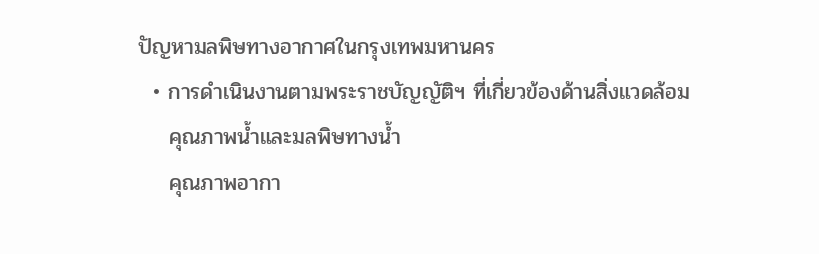ปัญหามลพิษทางอากาศในกรุงเทพมหานคร
  • การดำเนินงานตามพระราชบัญญัติฯ ที่เกี่ยวข้องด้านสิ่งแวดล้อม
    คุณภาพน้ำและมลพิษทางน้ำ
    คุณภาพอากา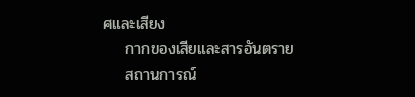ศและเสียง
    กากของเสียและสารอันตราย
    สถานการณ์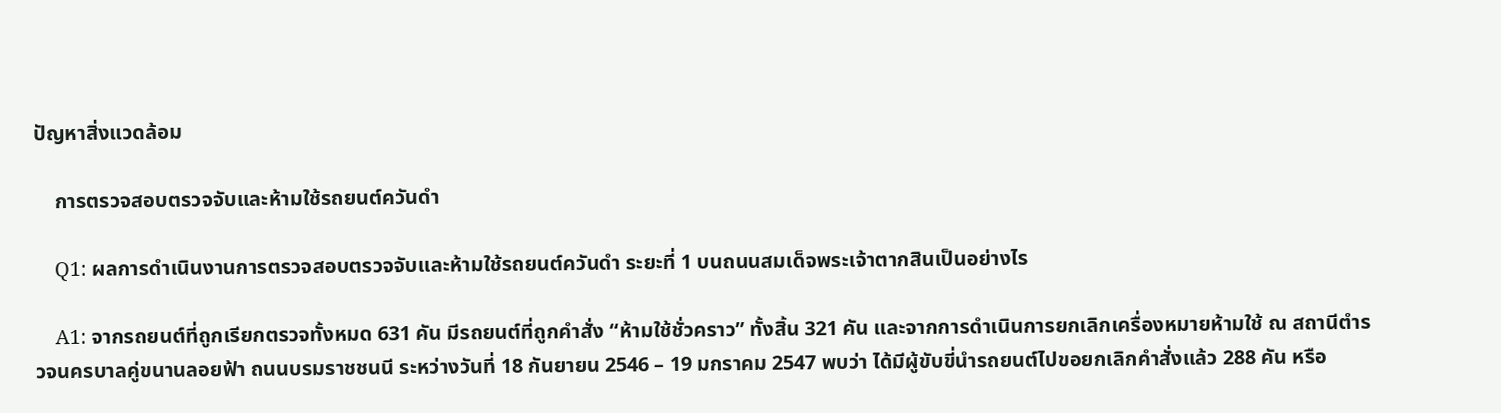ปัญหาสิ่งแวดล้อม

    การตรวจสอบตรวจจับและห้ามใช้รถยนต์ควันดำ

    Q1: ผลการดำเนินงานการตรวจสอบตรวจจับและห้ามใช้รถยนต์ควันดำ ระยะที่ 1 บนถนนสมเด็จพระเจ้าตากสินเป็นอย่างไร

    A1: จากรถยนต์ที่ถูกเรียกตรวจทั้งหมด 631 คัน มีรถยนต์ที่ถูกคำสั่ง “ห้ามใช้ชั่วคราว” ทั้งสิ้น 321 คัน และจากการดำเนินการยกเลิกเครื่องหมายห้ามใช้ ณ สถานีตำรวจนครบาลคู่ขนานลอยฟ้า ถนนบรมราชชนนี ระหว่างวันที่ 18 กันยายน 2546 – 19 มกราคม 2547 พบว่า ได้มีผู้ขับขี่นำรถยนต์ไปขอยกเลิกคำสั่งแล้ว 288 คัน หรือ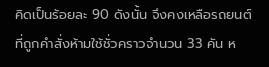คิดเป็นร้อยละ 90 ดังนั้น จึงคงเหลือรถยนต์ที่ถูกคำสั่งห้ามใช้ชั่วคราวจำนวน 33 คัน ห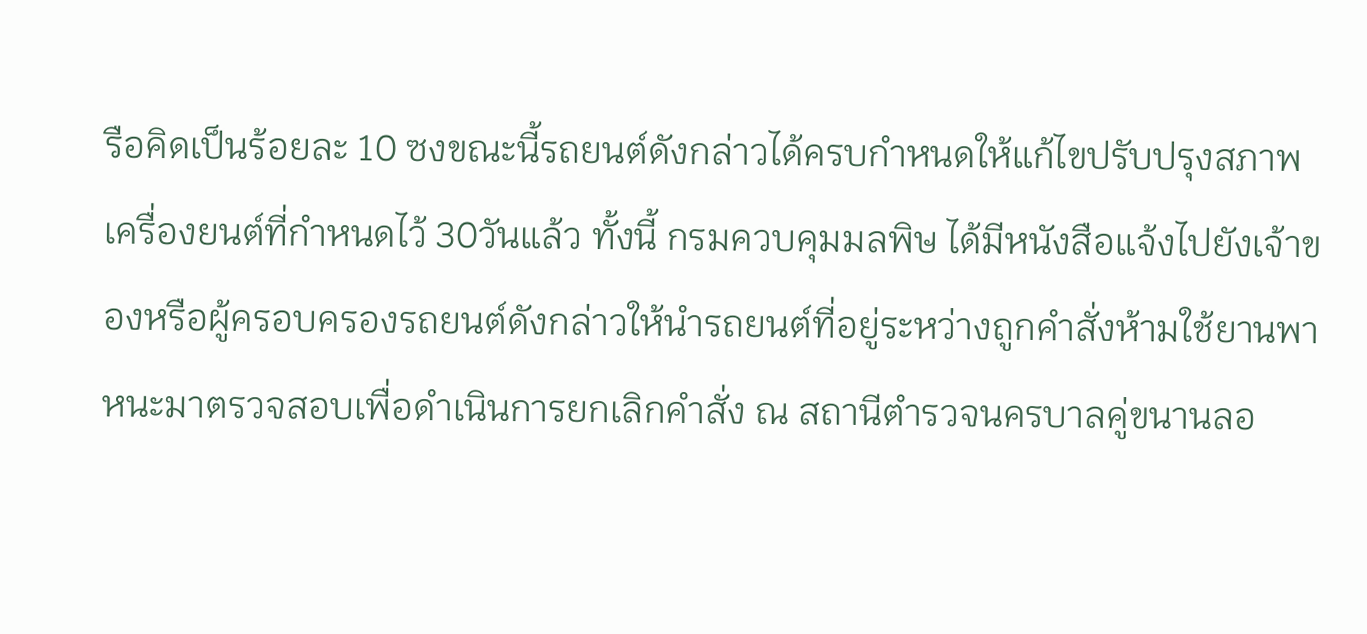รือคิดเป็นร้อยละ 10 ซงขณะนี้รถยนต์ดังกล่าวได้ครบกำหนดให้แก้ไขปรับปรุงสภาพเครื่องยนต์ที่กำหนดไว้ 30วันแล้ว ทั้งนี้ กรมควบคุมมลพิษ ได้มีหนังสือแจ้งไปยังเจ้าของหรือผู้ครอบครองรถยนต์ดังกล่าวให้นำรถยนต์ที่อยู่ระหว่างถูกคำสั่งห้ามใช้ยานพาหนะมาตรวจสอบเพื่อดำเนินการยกเลิกคำสั่ง ณ สถานีตำรวจนครบาลคู่ขนานลอ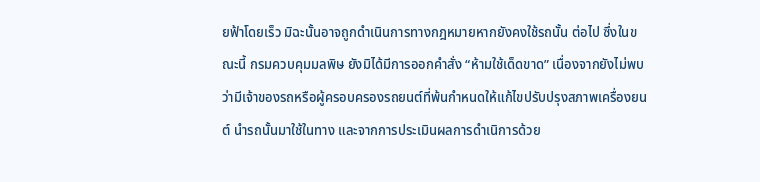ยฟ้าโดยเร็ว มิฉะนั้นอาจถูกดำเนินการทางกฎหมายหากยังคงใช้รถนั้น ต่อไป ซึ่งในขณะนี้ กรมควบคุมมลพิษ ยังมิได้มีการออกคำสั่ง “ห้ามใช้เด็ดขาด” เนื่องจากยังไม่พบว่ามีเจ้าของรถหรือผู้ครอบครองรถยนต์ที่พ้นกำหนดให้แก้ไขปรับปรุงสภาพเครื่องยนต์ นำรถนั้นมาใช้ในทาง และจากการประเมินผลการดำเนิการด้วย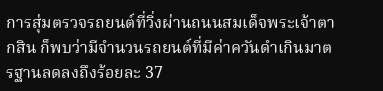การสุ่มตรวจรถยนต์ที่วิ่งผ่านถนนสมเด็จพระเจ้าตากสิน ก็พบว่ามีจำนวนรถยนต์ที่มีค่าควันดำเกินมาตรฐานลดลงถึงร้อยละ 37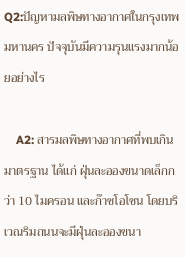Q2:ปัญหามลพิษทางอากาศในกรุงเทพมหานคร ปัจจุบันมีความรุนแรงมากน้อยอย่างไร

    A2: สารมลพิษทางอากาศที่พบเกินมาตรฐาน ได้แก่ ฝุ่นละอองขนาดเล็กกว่า 10 ไมครอน และก๊าซโอโซน โดยบริเวณริมถนนจะมีฝุ่นละอองขนา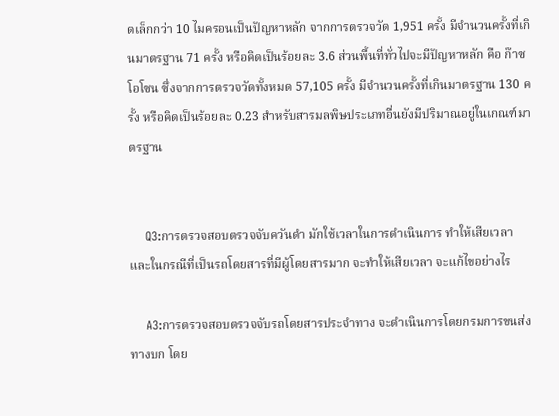ดเล็กกว่า 10 ไมครอนเป็นปัญหาหลัก จากการตรวจวัด 1,951 ครั้ง มีจำนวนครั้งที่เกินมาตรฐาน 71 ครั้ง หรือคิดเป็นร้อยละ 3.6 ส่วนพื้นที่ทั่วไปจะมีปัญหาหลัก คือ ก๊าซโอโซน ซึ่งจากการตรวจวัดทั้งหมด 57,105 ครั้ง มีจำนวนครั้งที่เกินมาตรฐาน 130 ครั้ง หรือคิดเป็นร้อยละ 0.23 สำหรับสารมลพิษประเภทอื่นยังมีปริมาณอยู่ในเกณฑ์มาตรฐาน


    Q3:การตรวจสอบตรวจจับควันดำ มักใช้เวลาในการดำเนินการ ทำให้เสียเวลา และในกรณีที่เป็นรถโดยสารที่มีผู้โดยสารมาก จะทำให้เสียเวลา จะแก้ไขอย่างไร

    A3:การตรวจสอบตรวจจับรถโดยสารประจำทาง จะดำเนินการโดยกรมการขนส่งทางบก โดย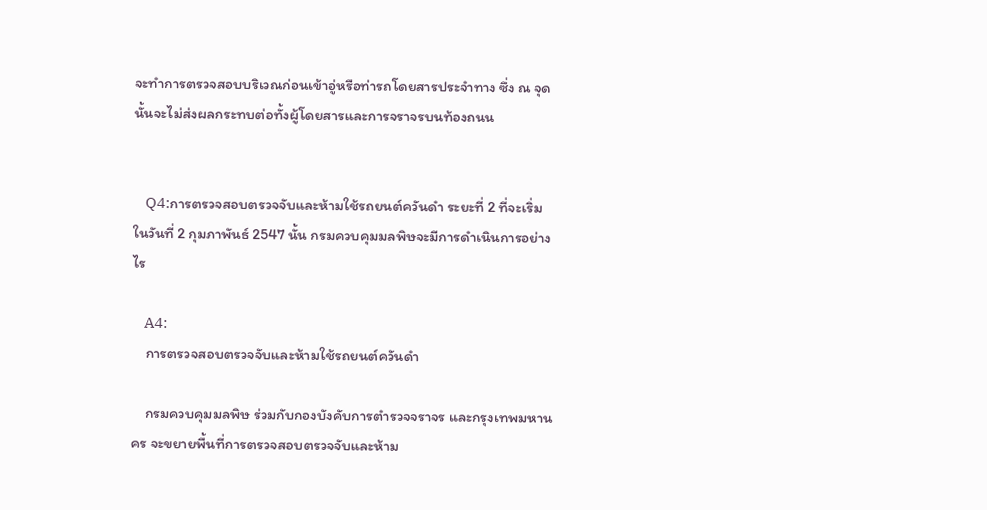จะทำการตรวจสอบบริเวณก่อนเข้าอู่หรือท่ารถโดยสารประจำทาง ซึ่ง ณ จุดนั้นจะไม่ส่งผลกระทบต่อทั้งผู้โดยสารและการจราจรบนท้องถนน


    Q4:การตรวจสอบตรวจจับและห้ามใช้รถยนต์ควันดำ ระยะที่ 2 ที่จะเริ่มในวันที่ 2 กุมภาพันธ์ 2547 นั้น กรมควบคุมมลพิษจะมีการดำเนินการอย่างไร

    A4:
    การตรวจสอบตรวจจับและห้ามใช้รถยนต์ควันดำ

    กรมควบคุมมลพิษ ร่วมกับกองบังคับการตำรวจจราจร และกรุงเทพมหานคร จะขยายพื้นที่การตรวจสอบตรวจจับและห้าม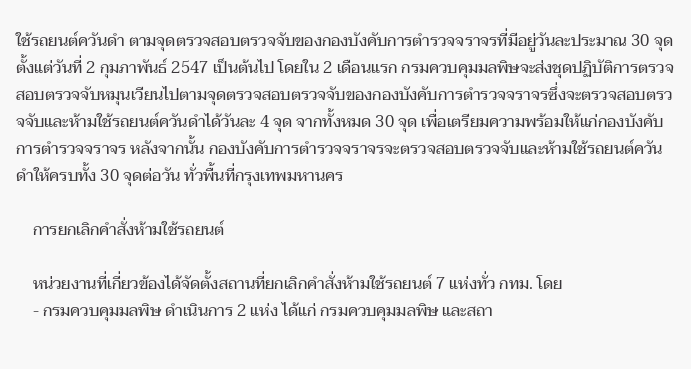ใช้รถยนต์ควันดำ ตามจุดตรวจสอบตรวจจับของกองบังคับการตำรวจจราจรที่มีอยู่วันละประมาณ 30 จุด ตั้งแต่วันที่ 2 กุมภาพันธ์ 2547 เป็นต้นไป โดยใน 2 เดือนแรก กรมควบคุมมลพิษจะส่งชุดปฏิบัติการตรวจสอบตรวจจับหมุนเวียนไปตามจุดตรวจสอบตรวจจับของกองบังคับการตำรวจจราจรซึ่งจะตรวจสอบตรวจจับและห้ามใช้รถยนต์ควันดำได้วันละ 4 จุด จากทั้งหมด 30 จุด เพื่อเตรียมความพร้อมให้แก่กองบังคับการตำรวจจราจร หลังจากนั้น กองบังคับการตำรวจจราจรจะตรวจสอบตรวจจับและห้ามใช้รถยนต์ควันดำให้ครบทั้ง 30 จุดต่อวัน ทั่วพื้นที่กรุงเทพมหานคร

    การยกเลิกคำสั่งห้ามใช้รถยนต์

    หน่วยงานที่เกี่ยวข้องได้จัดตั้งสถานที่ยกเลิกคำสั่งห้ามใช้รถยนต์ 7 แห่งทั่ว กทม. โดย
    - กรมควบคุมมลพิษ ดำเนินการ 2 แห่ง ได้แก่ กรมควบคุมมลพิษ และสถา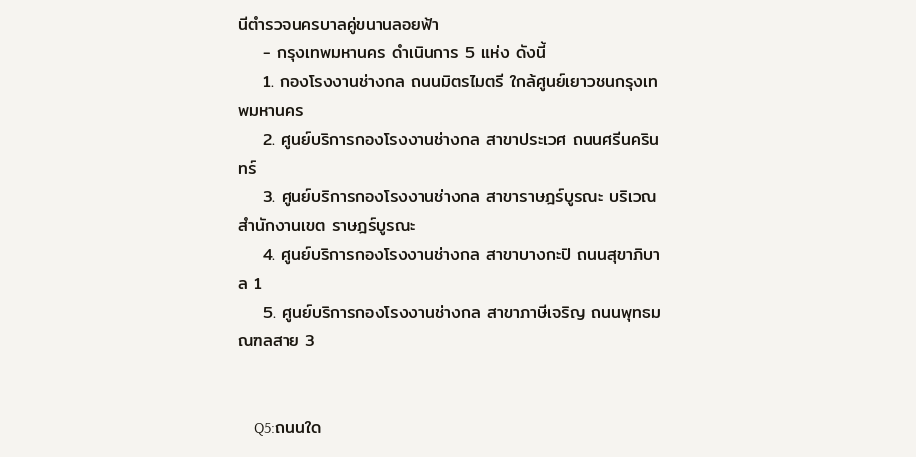นีตำรวจนครบาลคู่ขนานลอยฟ้า
    - กรุงเทพมหานคร ดำเนินการ 5 แห่ง ดังนี้
    1. กองโรงงานช่างกล ถนนมิตรไมตรี ใกล้ศูนย์เยาวชนกรุงเทพมหานคร
    2. ศูนย์บริการกองโรงงานช่างกล สาขาประเวศ ถนนศรีนครินทร์
    3. ศูนย์บริการกองโรงงานช่างกล สาขาราษฎร์บูรณะ บริเวณสำนักงานเขต ราษฎร์บูรณะ
    4. ศูนย์บริการกองโรงงานช่างกล สาขาบางกะปิ ถนนสุขาภิบาล 1
    5. ศูนย์บริการกองโรงงานช่างกล สาขาภาษีเจริญ ถนนพุทธมณฑลสาย 3


    Q5:ถนนใด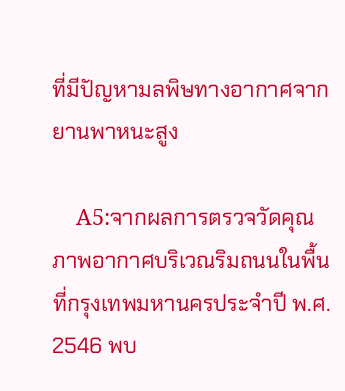ที่มีปัญหามลพิษทางอากาศจากยานพาหนะสูง

    A5:จากผลการตรวจวัดคุณภาพอากาศบริเวณริมถนนในพื้นที่กรุงเทพมหานครประจำปี พ.ศ. 2546 พบ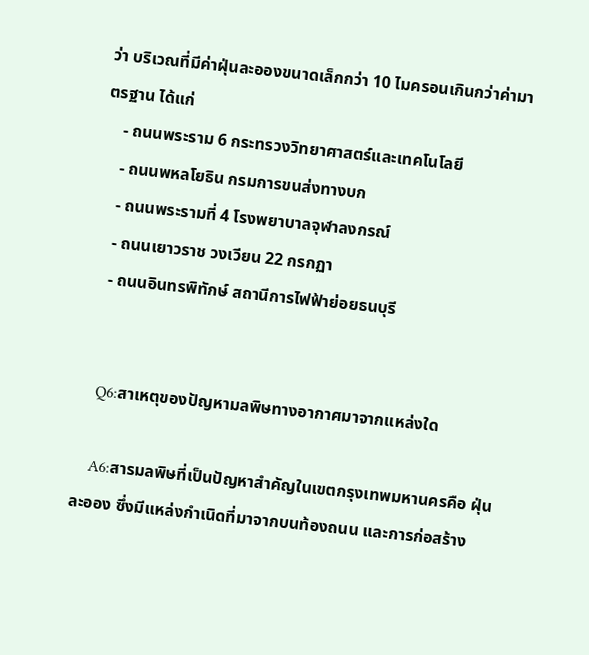ว่า บริเวณที่มีค่าฝุ่นละอองขนาดเล็กกว่า 10 ไมครอนเกินกว่าค่ามาตรฐาน ได้แก่
    - ถนนพระราม 6 กระทรวงวิทยาศาสตร์และเทคโนโลยี
    - ถนนพหลโยธิน กรมการขนส่งทางบก
    - ถนนพระรามที่ 4 โรงพยาบาลจุฬาลงกรณ์
    - ถนนเยาวราช วงเวียน 22 กรกฏา
    - ถนนอินทรพิทักษ์ สถานีการไฟฟ้าย่อยธนบุรี


    Q6:สาเหตุของปัญหามลพิษทางอากาศมาจากแหล่งใด

    A6:สารมลพิษที่เป็นปัญหาสำคัญในเขตกรุงเทพมหานครคือ ฝุ่นละออง ซึ่งมีแหล่งกำเนิดที่มาจากบนท้องถนน และการก่อสร้าง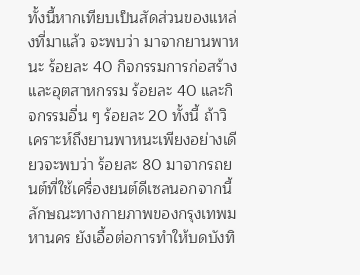ทั้งนี้หากเทียบเป็นสัดส่วนของแหล่งที่มาแล้ว จะพบว่า มาจากยานพาหนะ ร้อยละ 40 กิจกรรมการก่อสร้างและอุตสาหกรรม ร้อยละ 40 และกิจกรรมอื่น ๆ ร้อยละ 20 ทั้งนี้ ถ้าวิเคราะห์ถึงยานพาหนะเพียงอย่างเดียวจะพบว่า ร้อยละ 80 มาจากรถยนต์ที่ใช้เครื่องยนต์ดีเซลนอกจากนี้ ลักษณะทางกายภาพของกรุงเทพมหานคร ยังเอื้อต่อการทำให้บดบังทิ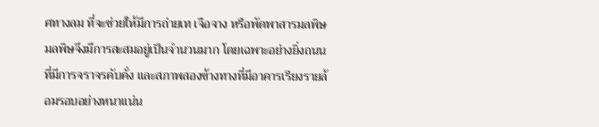ศทางลม ที่จะช่วยให้มีการถ่ายเท เจือจาง หรือพัดพาสารมลพิษ มลพิษจึงมีการสะสมอยู่เป็นจำนวนมาก โดยเฉพาะอย่างยิ่งถนนที่มีการจราจรคับคั่ง และสภาพสองข้างทางที่มีอาคารเรียงรายล้อมรอบอย่างหนาแน่น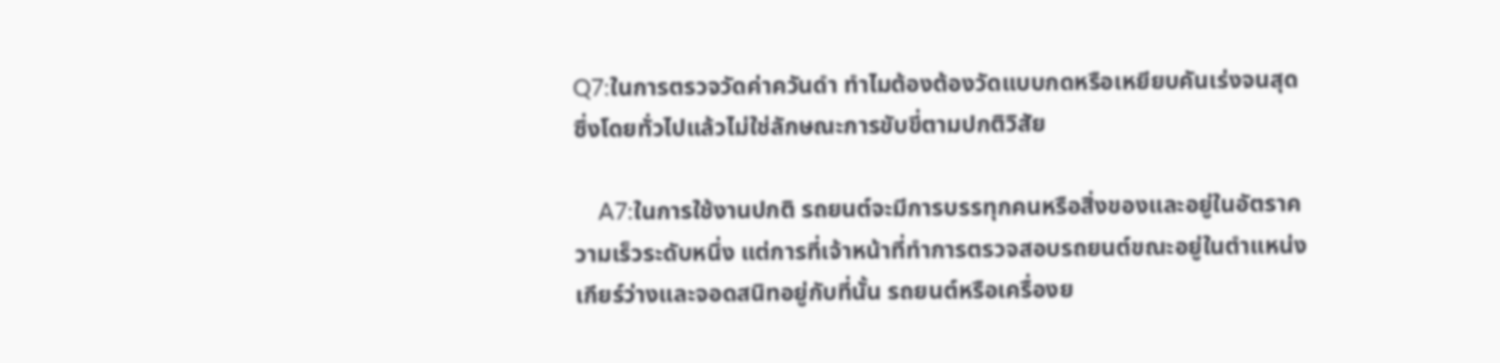Q7:ในการตรวจวัดค่าควันดำ ทำไมต้องต้องวัดแบบกดหรือเหยียบคันเร่งจนสุด ซึ่งโดยทั่วไปแล้วไม่ใช่ลักษณะการขับขี่ตามปกติวิสัย

    A7:ในการใช้งานปกติ รถยนต์จะมีการบรรทุกคนหรือสิ่งของและอยู่ในอัตราความเร็วระดับหนึ่ง แต่การที่เจ้าหน้าที่ทำการตรวจสอบรถยนต์ขณะอยู่ในตำแหน่งเกียร์ว่างและจอดสนิทอยู่กับที่นั้น รถยนต์หรือเครื่องย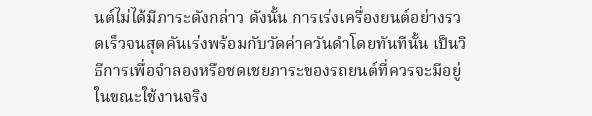นต์ไม่ได้มีภาระดังกล่าว ดังนั้น การเร่งเครื่องยนต์อย่างรวดเร็วจนสุดคันเร่งพร้อมกับวัดค่าควันดำโดยทันทีนั้น เป็นวิธีการเพื่อจำลองหรือชดเชยภาระของรถยนต์ที่ควรจะมีอยู่ในขณะใช้งานจริง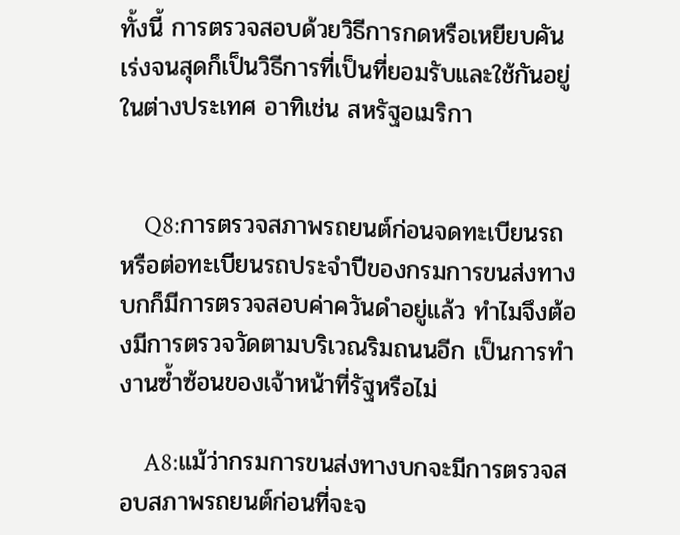ทั้งนี้ การตรวจสอบด้วยวิธีการกดหรือเหยียบคันเร่งจนสุดก็เป็นวิธีการที่เป็นที่ยอมรับและใช้กันอยู่ในต่างประเทศ อาทิเช่น สหรัฐอเมริกา


    Q8:การตรวจสภาพรถยนต์ก่อนจดทะเบียนรถหรือต่อทะเบียนรถประจำปีของกรมการขนส่งทางบกก็มีการตรวจสอบค่าควันดำอยู่แล้ว ทำไมจึงต้องมีการตรวจวัดตามบริเวณริมถนนอีก เป็นการทำงานซ้ำซ้อนของเจ้าหน้าที่รัฐหรือไม่

    A8:แม้ว่ากรมการขนส่งทางบกจะมีการตรวจสอบสภาพรถยนต์ก่อนที่จะจ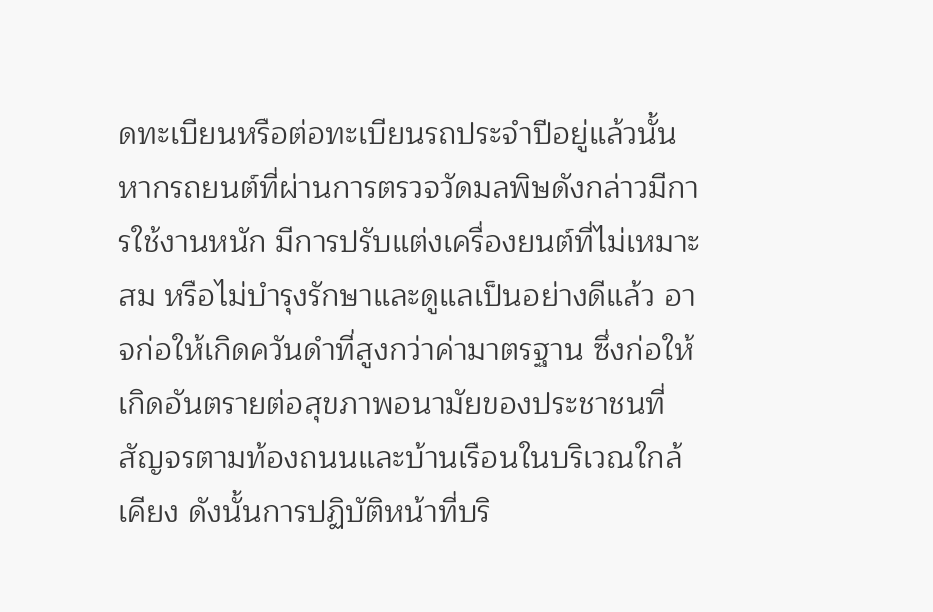ดทะเบียนหรือต่อทะเบียนรถประจำปีอยู่แล้วนั้น หากรถยนต์ที่ผ่านการตรวจวัดมลพิษดังกล่าวมีการใช้งานหนัก มีการปรับแต่งเครื่องยนต์ที่ไม่เหมาะสม หรือไม่บำรุงรักษาและดูแลเป็นอย่างดีแล้ว อาจก่อให้เกิดควันดำที่สูงกว่าค่ามาตรฐาน ซึ่งก่อให้เกิดอันตรายต่อสุขภาพอนามัยของประชาชนที่สัญจรตามท้องถนนและบ้านเรือนในบริเวณใกล้เคียง ดังนั้นการปฏิบัติหน้าที่บริ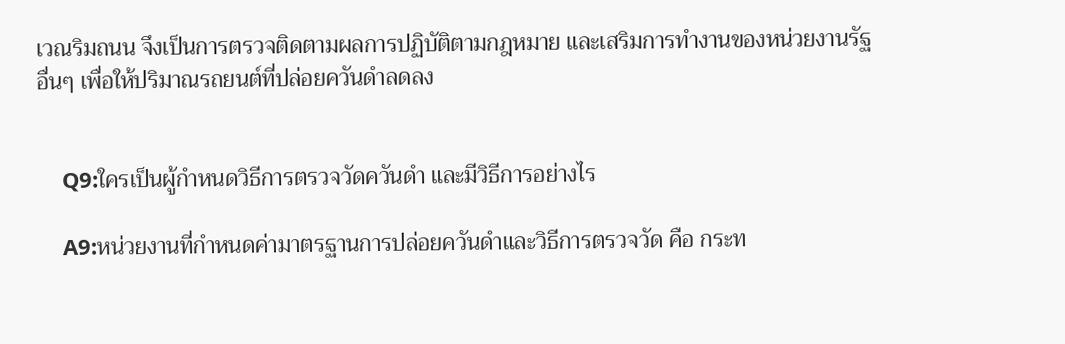เวณริมถนน จึงเป็นการตรวจติดตามผลการปฏิบัติตามกฎหมาย และเสริมการทำงานของหน่วยงานรัฐอื่นๆ เพื่อให้ปริมาณรถยนต์ที่ปล่อยควันดำลดลง


    Q9:ใครเป็นผู้กำหนดวิธีการตรวจวัดควันดำ และมีวิธีการอย่างไร

    A9:หน่วยงานที่กำหนดค่ามาตรฐานการปล่อยควันดำและวิธีการตรวจวัด คือ กระท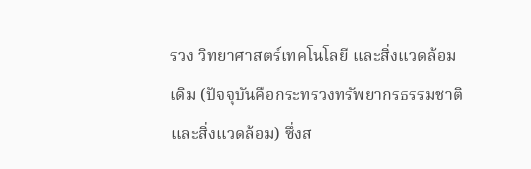รวง วิทยาศาสตร์เทคโนโลยี และสิ่งแวดล้อม เดิม (ปัจจุบันคือกระทรวงทรัพยากรธรรมชาติและสิ่งแวดล้อม) ซึ่งส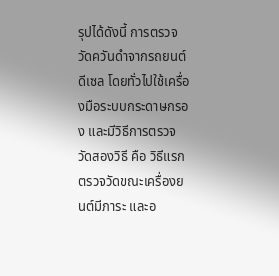รุปได้ดังนี้ การตรวจวัดควันดำจากรถยนต์ดีเซล โดยทั่วไปใช้เครื่องมือระบบกระดาษกรอง และมีวิธีการตรวจวัดสองวิธี คือ วิธีแรกตรวจวัดขณะเครื่องยนต์มีภาระ และอ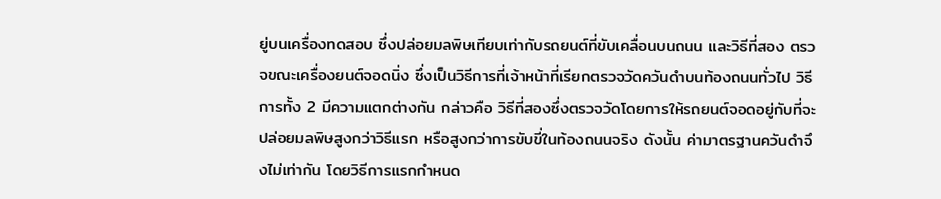ยู่บนเครื่องทดสอบ ซึ่งปล่อยมลพิษเทียบเท่ากับรถยนต์ที่ขับเคลื่อนบนถนน และวิธีที่สอง ตรวจขณะเครื่องยนต์จอดนิ่ง ซึ่งเป็นวิธีการที่เจ้าหน้าที่เรียกตรวจวัดควันดำบนท้องถนนทั่วไป วิธีการทั้ง 2 มีความแตกต่างกัน กล่าวคือ วิธีที่สองซึ่งตรวจวัดโดยการให้รถยนต์จอดอยู่กับที่จะปล่อยมลพิษสูงกว่าวิธีแรก หรือสูงกว่าการขับขี่ในท้องถนนจริง ดังนั้น ค่ามาตรฐานควันดำจึงไม่เท่ากัน โดยวิธีการแรกกำหนด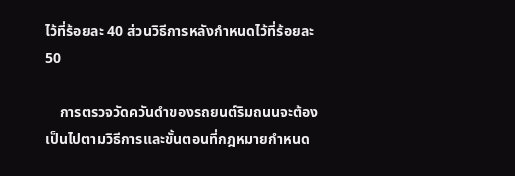ไว้ที่ร้อยละ 40 ส่วนวิธีการหลังกำหนดไว้ที่ร้อยละ 50

    การตรวจวัดควันดำของรถยนต์ริมถนนจะต้องเป็นไปตามวิธีการและขั้นตอนที่กฎหมายกำหนด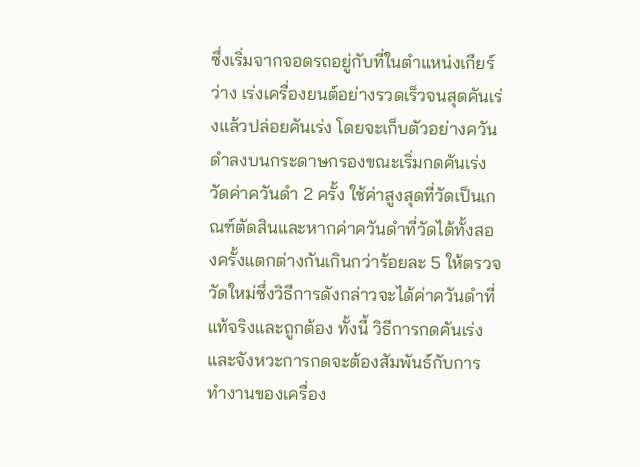ซึ่งเริ่มจากจอดรถอยู่กับที่ในตำแหน่งเกียร์ว่าง เร่งเครื่องยนต์อย่างรวดเร็วจนสุดคันเร่งแล้วปล่อยคันเร่ง โดยจะเก็บตัวอย่างควันดำลงบนกระดาษกรองขณะเริ่มกดคันเร่ง วัดค่าควันดำ 2 ครั้ง ใช้ค่าสูงสุดที่วัดเป็นเกณฑ์ตัดสินและหากค่าควันดำที่วัดได้ทั้งสองครั้งแตกต่างกันเกินกว่าร้อยละ 5 ให้ตรวจวัดใหม่ซึ่งวิธีการดังกล่าวจะได้ค่าควันดำที่แท้จริงและถูกต้อง ทั้งนี้ วิธีการกดคันเร่ง และจังหวะการกดจะต้องสัมพันธ์กับการทำงานของเครื่อง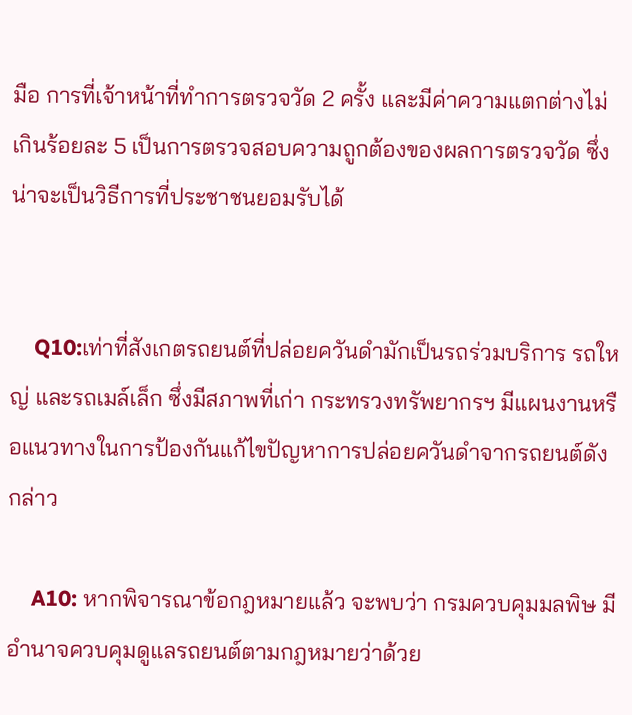มือ การที่เจ้าหน้าที่ทำการตรวจวัด 2 ครั้ง และมีค่าความแตกต่างไม่เกินร้อยละ 5 เป็นการตรวจสอบความถูกต้องของผลการตรวจวัด ซึ่งน่าจะเป็นวิธีการที่ประชาชนยอมรับได้


    Q10:เท่าที่สังเกตรถยนต์ที่ปล่อยควันดำมักเป็นรถร่วมบริการ รถใหญ่ และรถเมล์เล็ก ซึ่งมีสภาพที่เก่า กระทรวงทรัพยากรฯ มีแผนงานหรือแนวทางในการป้องกันแก้ไขปัญหาการปล่อยควันดำจากรถยนต์ดังกล่าว

    A10: หากพิจารณาข้อกฎหมายแล้ว จะพบว่า กรมควบคุมมลพิษ มีอำนาจควบคุมดูแลรถยนต์ตามกฎหมายว่าด้วย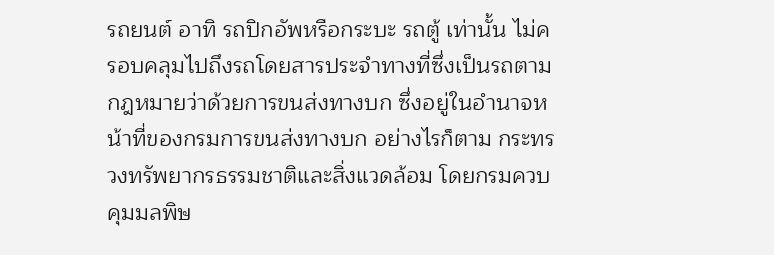รถยนต์ อาทิ รถปิกอัพหรือกระบะ รถตู้ เท่านั้น ไม่ครอบคลุมไปถึงรถโดยสารประจำทางที่ซึ่งเป็นรถตามกฎหมายว่าด้วยการขนส่งทางบก ซึ่งอยู่ในอำนาจหน้าที่ของกรมการขนส่งทางบก อย่างไรก็ตาม กระทรวงทรัพยากรธรรมชาติและสิ่งแวดล้อม โดยกรมควบคุมมลพิษ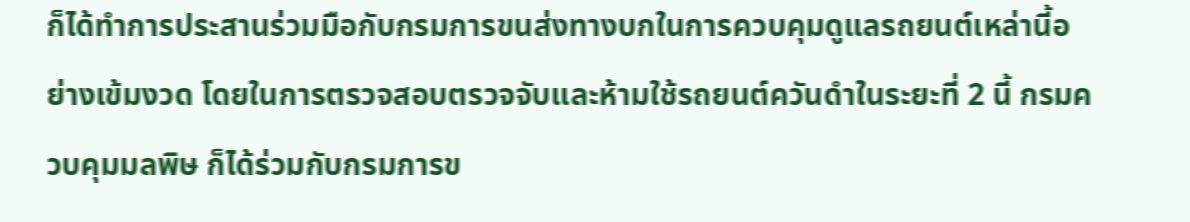ก็ได้ทำการประสานร่วมมือกับกรมการขนส่งทางบกในการควบคุมดูแลรถยนต์เหล่านี้อย่างเข้มงวด โดยในการตรวจสอบตรวจจับและห้ามใช้รถยนต์ควันดำในระยะที่ 2 นี้ กรมควบคุมมลพิษ ก็ได้ร่วมกับกรมการข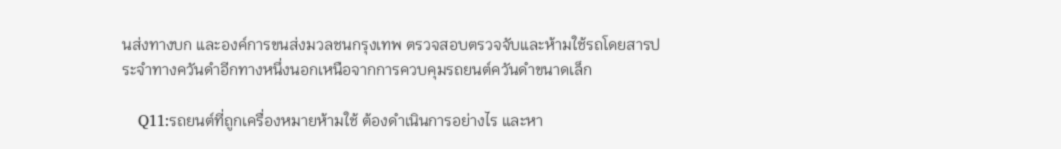นส่งทางบก และองค์การขนส่งมวลชนกรุงเทพ ตรวจสอบตรวจจับและห้ามใช้รถโดยสารประจำทางควันดำอีกทางหนึ่งนอกเหนือจากการควบคุมรถยนต์ควันดำขนาดเล็ก

    Q11:รถยนต์ที่ถูกเครื่องหมายห้ามใช้ ต้องดำเนินการอย่างไร และหา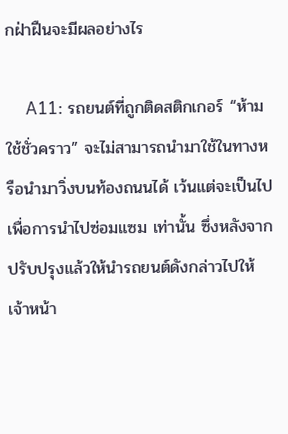กฝ่าฝืนจะมีผลอย่างไร

    A11: รถยนต์ที่ถูกติดสติกเกอร์ “ห้ามใช้ชั่วคราว” จะไม่สามารถนำมาใช้ในทางหรือนำมาวิ่งบนท้องถนนได้ เว้นแต่จะเป็นไปเพื่อการนำไปซ่อมแซม เท่านั้น ซึ่งหลังจากปรับปรุงแล้วให้นำรถยนต์ดังกล่าวไปให้เจ้าหน้า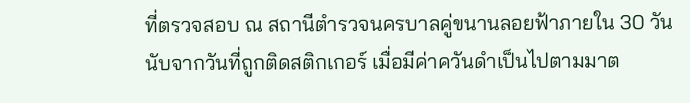ที่ตรวจสอบ ณ สถานีตำรวจนครบาลคู่ขนานลอยฟ้าภายใน 30 วัน นับจากวันที่ถูกติดสติกเกอร์ เมื่อมีค่าควันดำเป็นไปตามมาต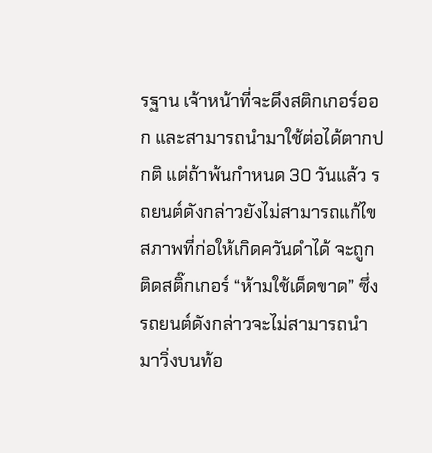รฐาน เจ้าหน้าที่จะดึงสติกเกอร์ออก และสามารถนำมาใช้ต่อได้ตากปกติ แต่ถ้าพ้นกำหนด 30 วันแล้ว รถยนต์ดังกล่าวยังไม่สามารถแก้ไขสภาพที่ก่อให้เกิดควันดำได้ จะถูกติดสติ๊กเกอร์ “ห้ามใช้เด็ดขาด” ซึ่งรถยนต์ดังกล่าวจะไม่สามารถนำมาวิ่งบนท้อ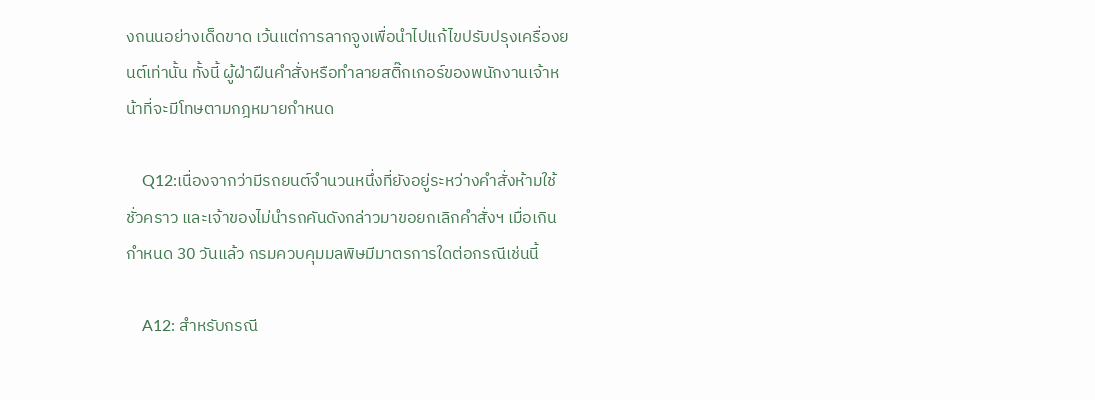งถนนอย่างเด็ดขาด เว้นแต่การลากจูงเพื่อนำไปแก้ไขปรับปรุงเครื่องยนต์เท่านั้น ทั้งนี้ ผู้ฝ่าฝืนคำสั่งหรือทำลายสติ๊กเกอร์ของพนักงานเจ้าหน้าที่จะมีโทษตามกฎหมายกำหนด

    Q12:เนื่องจากว่ามีรถยนต์จำนวนหนึ่งที่ยังอยู่ระหว่างคำสั่งห้ามใช้ชั่วคราว และเจ้าของไม่นำรถคันดังกล่าวมาขอยกเลิกคำสั่งฯ เมื่อเกินกำหนด 30 วันแล้ว กรมควบคุมมลพิษมีมาตรการใดต่อกรณีเช่นนี้

    A12: สำหรับกรณี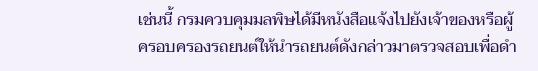เช่นนี้ กรมควบคุมมลพิษได้มีหนังสือแจ้งไปยังเจ้าของหรือผู้ครอบครองรถยนต์ให้นำรถยนต์ดังกล่าวมาตรวจสอบเพื่อดำ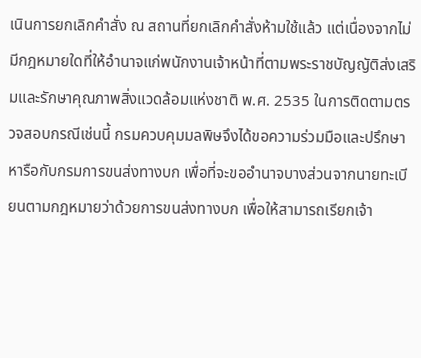เนินการยกเลิกคำสั่ง ณ สถานที่ยกเลิกคำสั่งห้ามใช้แล้ว แต่เนื่องจากไม่มีกฎหมายใดที่ให้อำนาจแก่พนักงานเจ้าหน้าที่ตามพระราชบัญญัติส่งเสริมและรักษาคุณภาพสิ่งแวดล้อมแห่งชาติ พ.ศ. 2535 ในการติดตามตรวจสอบกรณีเช่นนี้ กรมควบคุมมลพิษจึงได้ขอความร่วมมือและปรึกษาหารือกับกรมการขนส่งทางบก เพื่อที่จะขออำนาจบางส่วนจากนายทะเบียนตามกฎหมายว่าด้วยการขนส่งทางบก เพื่อให้สามารถเรียกเจ้า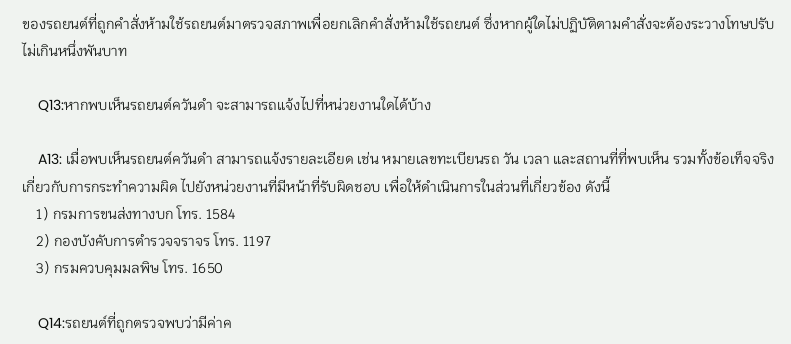ของรถยนต์ที่ถูกคำสั่งห้ามใช้รถยนต์มาตรวจสภาพเพื่อยกเลิกคำสั่งห้ามใช้รถยนต์ ซึ่งหากผู้ใดไม่ปฏิบัติตามคำสั่งจะต้องระวางโทษปรับไม่เกินหนึ่งพันบาท

    Q13:หากพบเห็นรถยนต์ควันดำ จะสามารถแจ้งไปที่หน่วยงานใดได้บ้าง

    A13: เมื่อพบเห็นรถยนต์ควันดำ สามารถแจ้งรายละเอียด เช่น หมายเลขทะเบียนรถ วัน เวลา และสถานที่ที่พบเห็น รวมทั้งข้อเท็จจริงเกี่ยวกับการกระทำความผิด ไปยังหน่วยงานที่มีหน้าที่รับผิดชอบ เพื่อให้ดำเนินการในส่วนที่เกี่ยวข้อง ดังนี้
    1) กรมการขนส่งทางบก โทร. 1584
    2) กองบังคับการตำรวจจราจร โทร. 1197
    3) กรมควบคุมมลพิษ โทร. 1650

    Q14:รถยนต์ที่ถูกตรวจพบว่ามีค่าค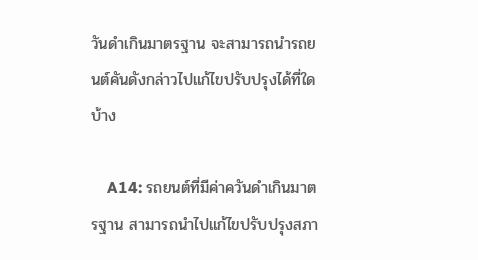วันดำเกินมาตรฐาน จะสามารถนำรถยนต์คันดังกล่าวไปแก้ไขปรับปรุงได้ที่ใดบ้าง

    A14: รถยนต์ที่มีค่าควันดำเกินมาตรฐาน สามารถนำไปแก้ไขปรับปรุงสภา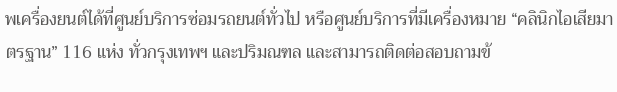พเครื่องยนต์ได้ที่ศูนย์บริการซ่อมรถยนต์ทั่วไป หรือศูนย์บริการที่มีเครื่องหมาย “คลินิกไอเสียมาตรฐาน” 116 แห่ง ทั่วกรุงเทพฯ และปริมณฑล และสามารถติดต่อสอบถามข้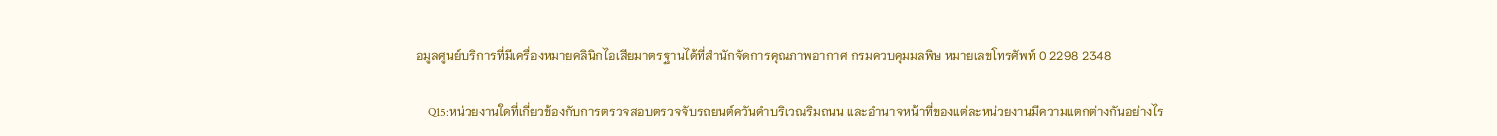อมูลศูนย์บริการที่มีเครื่องหมายคลินิกไอเสียมาตรฐานได้ที่สำนักจัดการคุณภาพอากาศ กรมควบคุมมลพิษ หมายเลขโทรศัพท์ 0 2298 2348

    Q15:หน่วยงานใดที่เกี่ยวข้องกับการตรวจสอบตรวจจับรถยนต์ควันดำบริเวณริมถนน และอำนาจหน้าที่ของแต่ละหน่วยงานมีความแตกต่างกันอย่างไร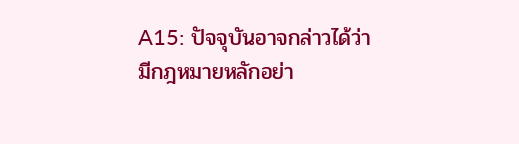A15: ปัจจุบันอาจกล่าวได้ว่ามีกฎหมายหลักอย่า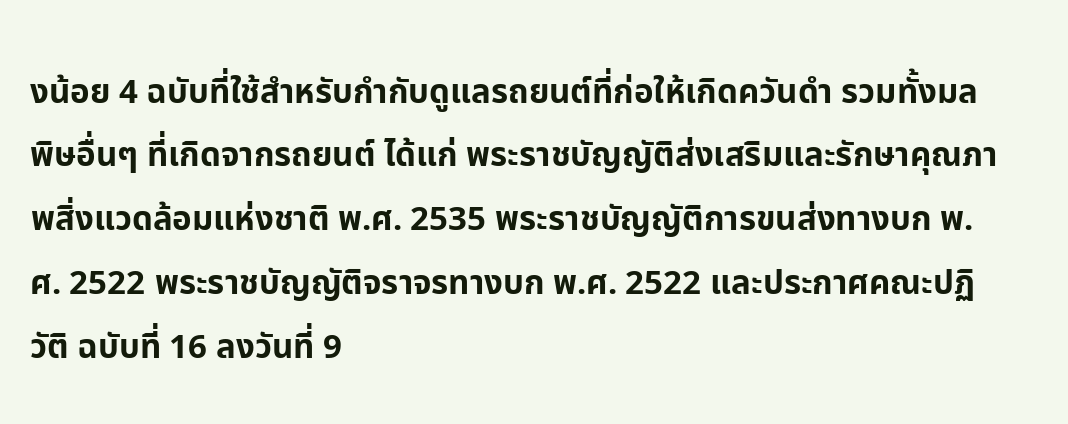งน้อย 4 ฉบับที่ใช้สำหรับกำกับดูแลรถยนต์ที่ก่อให้เกิดควันดำ รวมทั้งมลพิษอื่นๆ ที่เกิดจากรถยนต์ ได้แก่ พระราชบัญญัติส่งเสริมและรักษาคุณภาพสิ่งแวดล้อมแห่งชาติ พ.ศ. 2535 พระราชบัญญัติการขนส่งทางบก พ.ศ. 2522 พระราชบัญญัติจราจรทางบก พ.ศ. 2522 และประกาศคณะปฏิวัติ ฉบับที่ 16 ลงวันที่ 9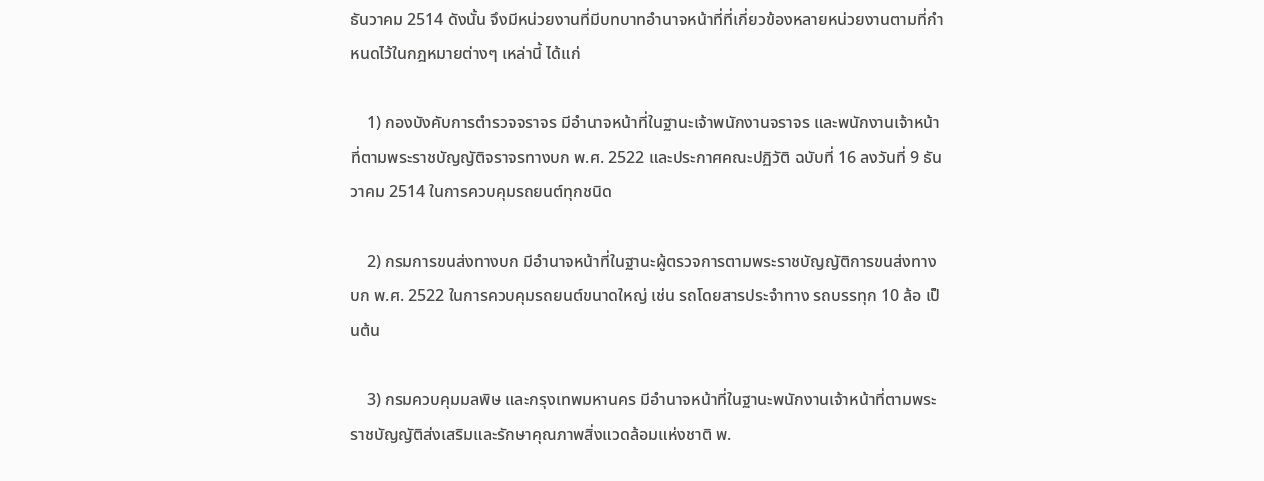ธันวาคม 2514 ดังนั้น จึงมีหน่วยงานที่มีบทบาทอำนาจหน้าที่ที่เกี่ยวข้องหลายหน่วยงานตามที่กำหนดไว้ในกฎหมายต่างๆ เหล่านี้ ได้แก่

    1) กองบังคับการตำรวจจราจร มีอำนาจหน้าที่ในฐานะเจ้าพนักงานจราจร และพนักงานเจ้าหน้าที่ตามพระราชบัญญัติจราจรทางบก พ.ศ. 2522 และประกาศคณะปฏิวัติ ฉบับที่ 16 ลงวันที่ 9 ธันวาคม 2514 ในการควบคุมรถยนต์ทุกชนิด

    2) กรมการขนส่งทางบก มีอำนาจหน้าที่ในฐานะผู้ตรวจการตามพระราชบัญญัติการขนส่งทางบก พ.ศ. 2522 ในการควบคุมรถยนต์ขนาดใหญ่ เช่น รถโดยสารประจำทาง รถบรรทุก 10 ล้อ เป็นต้น

    3) กรมควบคุมมลพิษ และกรุงเทพมหานคร มีอำนาจหน้าที่ในฐานะพนักงานเจ้าหน้าที่ตามพระราชบัญญัติส่งเสริมและรักษาคุณภาพสิ่งแวดล้อมแห่งชาติ พ.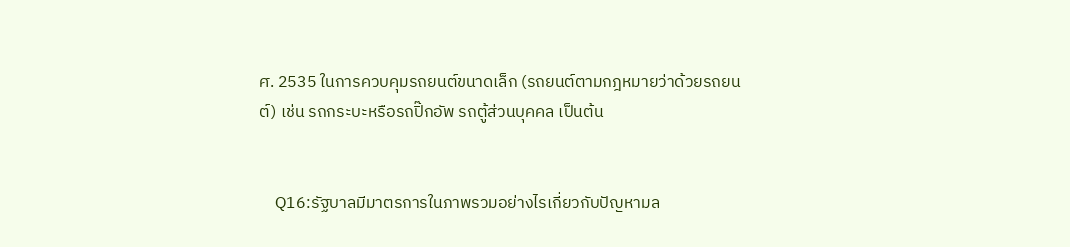ศ. 2535 ในการควบคุมรถยนต์ขนาดเล็ก (รถยนต์ตามกฎหมายว่าด้วยรถยนต์) เช่น รถกระบะหรือรถปิ๊กอัพ รถตู้ส่วนบุคคล เป็นต้น


    Q16:รัฐบาลมีมาตรการในภาพรวมอย่างไรเกี่ยวกับปัญหามล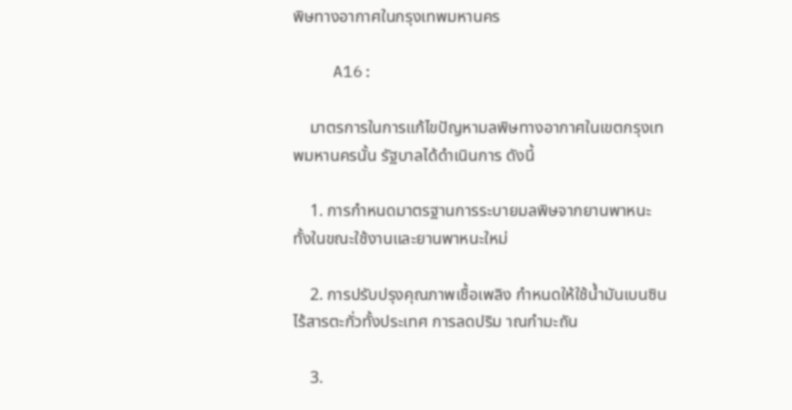พิษทางอากาศในกรุงเทพมหานคร

    A16:

    มาตรการในการแก้ไขปัญหามลพิษทางอากาศในเขตกรุงเทพมหานครนั้น รัฐบาลได้ดำเนินการ ดังนี้

    1. การกำหนดมาตรฐานการระบายมลพิษจากยานพาหนะทั้งในขณะใช้งานและยานพาหนะใหม่

    2. การปรับปรุงคุณภาพเชื้อเพลิง กำหนดให้ใช้น้ำมันเบนซินไร้สารตะกั่วทั้งประเทศ การลดปริม าณกำมะถัน

    3.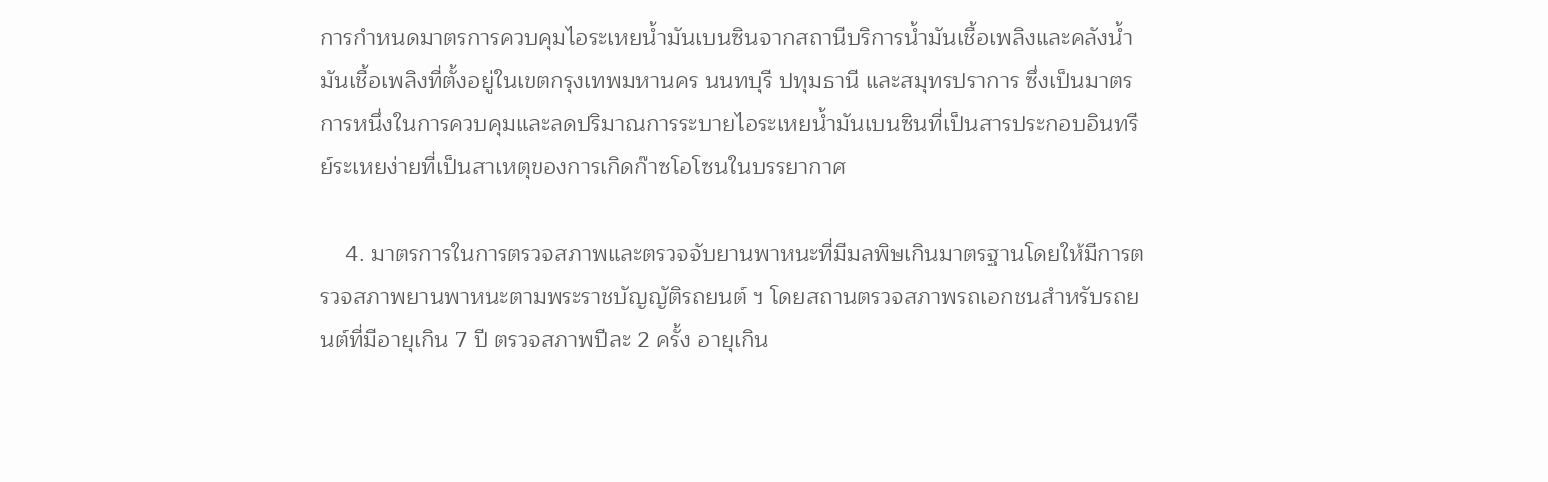การกำหนดมาตรการควบคุมไอระเหยน้ำมันเบนซินจากสถานีบริการน้ำมันเชื้อเพลิงและคลังน้ำมันเชื้อเพลิงที่ตั้งอยู่ในเขตกรุงเทพมหานคร นนทบุรี ปทุมธานี และสมุทรปราการ ซึ่งเป็นมาตรการหนึ่งในการควบคุมและลดปริมาณการระบายไอระเหยน้ำมันเบนซินที่เป็นสารประกอบอินทรีย์ระเหยง่ายที่เป็นสาเหตุของการเกิดก๊าซโอโซนในบรรยากาศ

    4. มาตรการในการตรวจสภาพและตรวจจับยานพาหนะที่มีมลพิษเกินมาตรฐานโดยให้มีการตรวจสภาพยานพาหนะตามพระราชบัญญัติรถยนต์ ฯ โดยสถานตรวจสภาพรถเอกชนสำหรับรถยนต์ที่มีอายุเกิน 7 ปี ตรวจสภาพปีละ 2 ครั้ง อายุเกิน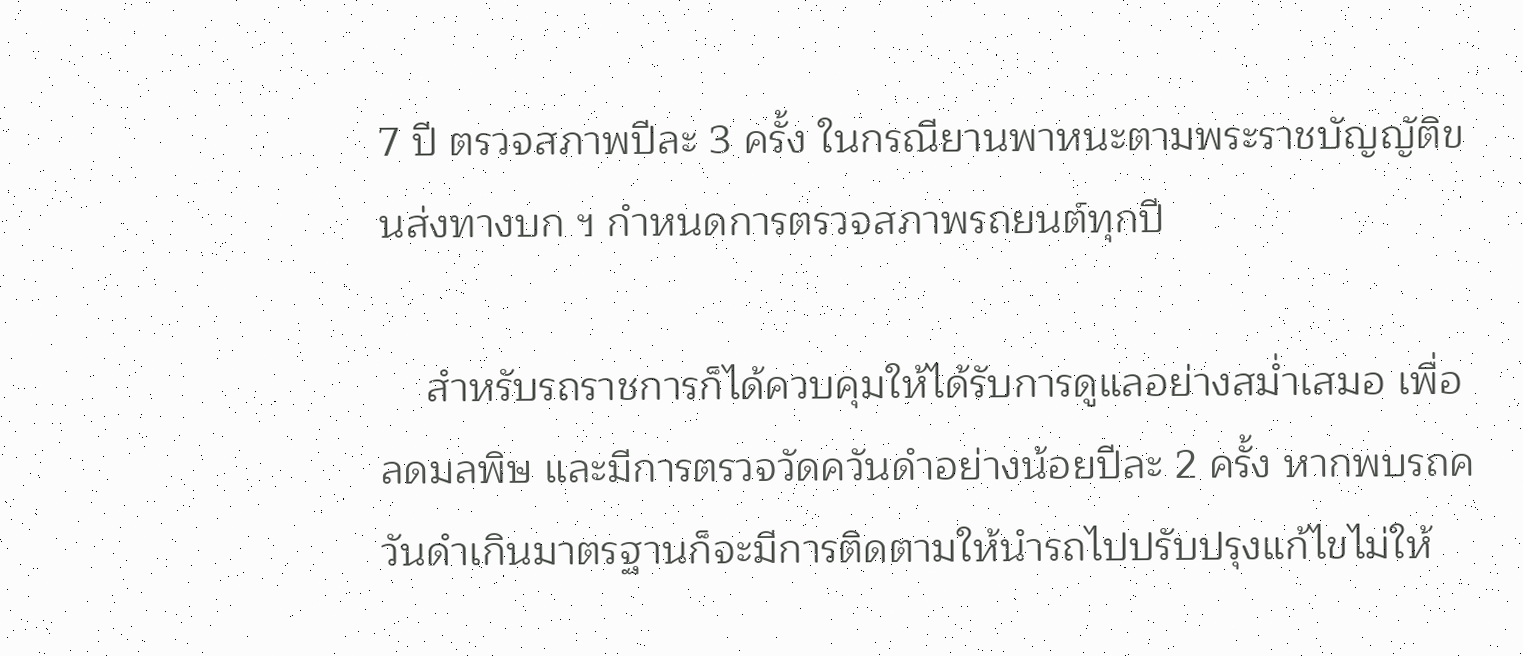7 ปี ตรวจสภาพปีละ 3 ครั้ง ในกรณียานพาหนะตามพระราชบัญญัติขนส่งทางบก ฯ กำหนดการตรวจสภาพรถยนต์ทุกปี

    สำหรับรถราชการก็ได้ควบคุมให้ได้รับการดูแลอย่างสม่ำเสมอ เพื่อลดมลพิษ และมีการตรวจวัดควันดำอย่างน้อยปีละ 2 ครั้ง หากพบรถควันดำเกินมาตรฐานก็จะมีการติดตามให้นำรถไปปรับปรุงแก้ไขไม่ให้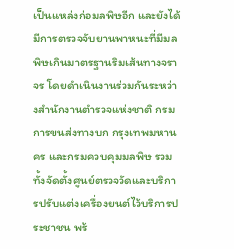เป็นแหล่งก่อมลพิษอีก และยังได้มีการตรวจจับยานพาหนะที่มีมลพิษเกินมาตรฐานริมเส้นทางจราจร โดยดำเนินงานร่วมกันระหว่างสำนักงานตำรวจแห่งชาติ กรมการขนส่งทางบก กรุงเทพมหานคร และกรมควบคุมมลพิษ รวมทั้งจัดตั้งศูนย์ตรวจวัดและบริการปรับแต่งเครื่องยนต์ไว้บริการประชาชน พร้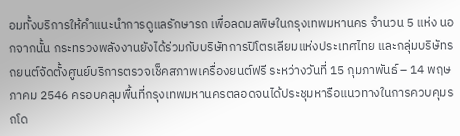อมทั้งบริการให้คำแนะนำการดูแลรักษารถ เพื่อลดมลพิษในกรุงเทพมหานคร จำนวน 5 แห่ง นอกจากนั้น กระทรวงพลังงานยังได้ร่วมกับบริษัทการปิโตรเลียมแห่งประเทศไทย และกลุ่มบริษัทรถยนต์จัดตั้งศูนย์บริการตรวจเช็คสภาพเครื่องยนต์ฟรี ระหว่างวันที่ 15 กุมภาพันธ์ – 14 พฤษภาคม 2546 ครอบคลุมพื้นที่กรุงเทพมหานครตลอดจนได้ประชุมหารือแนวทางในการควบคุมรถโด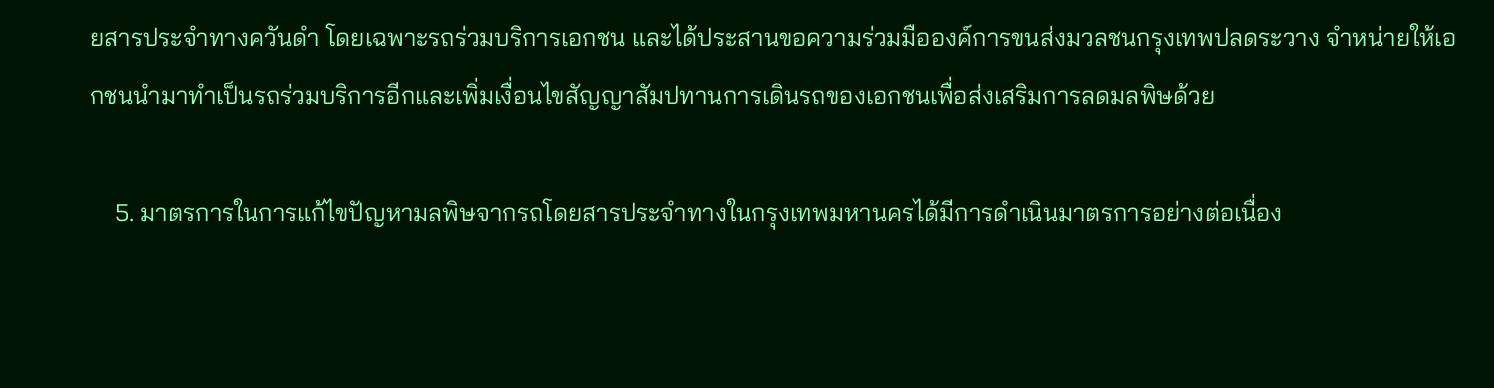ยสารประจำทางควันดำ โดยเฉพาะรถร่วมบริการเอกชน และได้ประสานขอความร่วมมือองค์การขนส่งมวลชนกรุงเทพปลดระวาง จำหน่ายให้เอกชนนำมาทำเป็นรถร่วมบริการอีกและเพิ่มเงื่อนไขสัญญาสัมปทานการเดินรถของเอกชนเพื่อส่งเสริมการลดมลพิษด้วย

    5. มาตรการในการแก้ไขปัญหามลพิษจากรถโดยสารประจำทางในกรุงเทพมหานครได้มีการดำเนินมาตรการอย่างต่อเนื่อง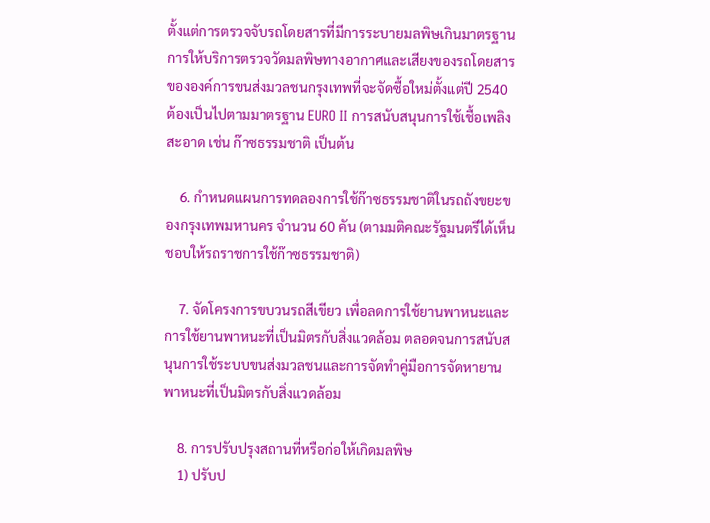ตั้งแต่การตรวจจับรถโดยสารที่มีการระบายมลพิษเกินมาตรฐาน การให้บริการตรวจวัดมลพิษทางอากาศและเสียงของรถโดยสารขององค์การขนส่งมวลชนกรุงเทพที่จะจัดซื้อใหม่ตั้งแต่ปี 2540 ต้องเป็นไปตามมาตรฐาน EURO II การสนับสนุนการใช้เชื้อเพลิงสะอาด เช่น ก๊าซธรรมชาติ เป็นต้น

    6. กำหนดแผนการทดลองการใช้ก๊าซธรรมชาติในรถถังขยะของกรุงเทพมหานคร จำนวน 60 คัน (ตามมติคณะรัฐมนตรีได้เห็นชอบให้รถราชการใช้ก๊าซธรรมชาติ)

    7. จัดโครงการขบวนรถสีเขียว เพื่อลดการใช้ยานพาหนะและการใช้ยานพาหนะที่เป็นมิตรกับสิ่งแวดล้อม ตลอดจนการสนับสนุนการใช้ระบบขนส่งมวลชนและการจัดทำคู่มือการจัดหายานพาหนะที่เป็นมิตรกับสิ่งแวดล้อม

    8. การปรับปรุงสถานที่หรือก่อให้เกิดมลพิษ
    1) ปรับป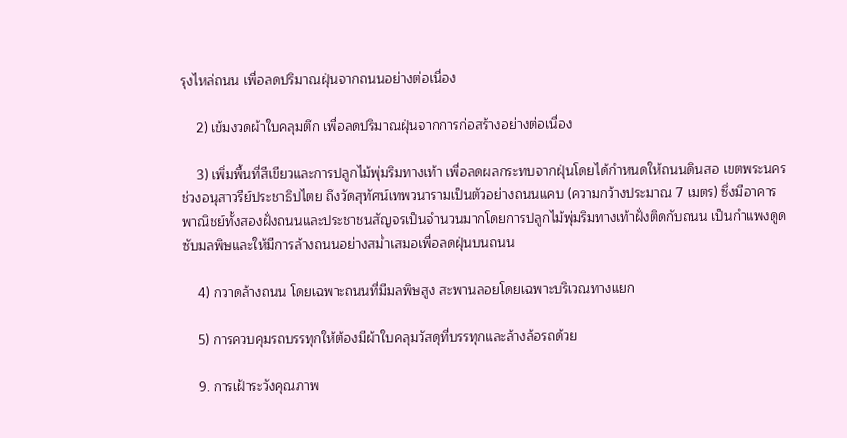รุงไหล่ถนน เพื่อลดปริมาณฝุ่นจากถนนอย่างต่อเนื่อง

    2) เข้มงวดผ้าใบคลุมตึก เพื่อลดปริมาณฝุ่นจากการก่อสร้างอย่างต่อเนื่อง

    3) เพิ่มพื้นที่สีเขียวและการปลูกไม้พุ่มริมทางเท้า เพื่อลดผลกระทบจากฝุ่นโดยได้กำหนดให้ถนนดินสอ เขตพระนคร ช่วงอนุสาวรีย์ประชาธิปไตย ถึงวัดสุทัศน์เทพวนารามเป็นตัวอย่างถนนแคบ (ความกว้างประมาณ 7 เมตร) ซึ่งมีอาคารพาณิชย์ทั้งสองฝั่งถนนและประชาชนสัญจรเป็นจำนวนมากโดยการปลูกไม้พุ่มริมทางเท้าฝั่งติดกับถนน เป็นกำแพงดูดซับมลพิษและให้มีการล้างถนนอย่างสม่ำเสมอเพื่อลดฝุ่นบนถนน

    4) กวาดล้างถนน โดยเฉพาะถนนที่มีมลพิษสูง สะพานลอยโดยเฉพาะบริเวณทางแยก

    5) การควบคุมรถบรรทุกให้ต้องมีผ้าใบคลุมวัสดุที่บรรทุกและล้างล้อรถด้วย

    9. การเฝ้าระวังคุณภาพ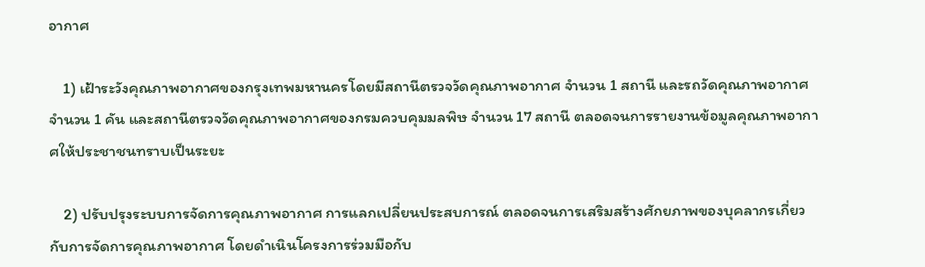อากาศ

    1) เฝ้าระวังคุณภาพอากาศของกรุงเทพมหานครโดยมีสถานีตรวจวัดคุณภาพอากาศ จำนวน 1 สถานี และรถวัดคุณภาพอากาศ จำนวน 1 คัน และสถานีตรวจวัดคุณภาพอากาศของกรมควบคุมมลพิษ จำนวน 17 สถานี ตลอดจนการรายงานข้อมูลคุณภาพอากาศให้ประชาชนทราบเป็นระยะ

    2) ปรับปรุงระบบการจัดการคุณภาพอากาศ การแลกเปลี่ยนประสบการณ์ ตลอดจนการเสริมสร้างศักยภาพของบุคลากรเกี่ยวกับการจัดการคุณภาพอากาศ โดยดำเนินโครงการร่วมมือกับ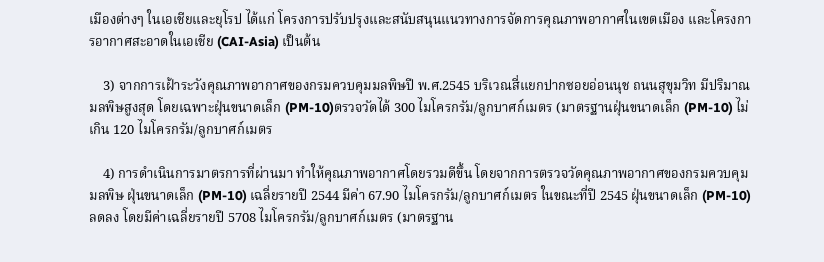เมืองต่างๆ ในเอเชียและยุโรป ได้แก่ โครงการปรับปรุงและสนับสนุนแนวทางการจัดการคุณภาพอากาศในเขตเมือง และโครงการอากาศสะอาดในเอเชีย (CAI-Asia) เป็นต้น

    3) จากการเฝ้าระวังคุณภาพอากาศของกรมควบคุมมลพิษปี พ.ศ.2545 บริเวณสี่แยกปากซอยอ่อนนุช ถนนสุขุมวิท มีปริมาณมลพิษสูงสุด โดยเฉพาะฝุ่นขนาดเล็ก (PM-10)ตรวจวัดได้ 300 ไมโครกรัม/ลูกบาศก์เมตร (มาตรฐานฝุ่นขนาดเล็ก (PM-10) ไม่เกิน 120 ไมโครกรัม/ลูกบาศก์เมตร

    4) การดำเนินการมาตรการที่ผ่านมา ทำให้คุณภาพอากาศโดยรวมดีขึ้น โดยจากการตรวจวัดคุณภาพอากาศของกรมควบคุมมลพิษ ฝุ่นขนาดเล็ก (PM-10) เฉลี่ยรายปี 2544 มีค่า 67.90 ไมโครกรัม/ลูกบาศก์เมตร ในขณะที่ปี 2545 ฝุ่นขนาดเล็ก (PM-10) ลดลง โดยมีค่าเฉลี่ยรายปี 5708 ไมโครกรัม/ลูกบาศก์เมตร (มาตรฐาน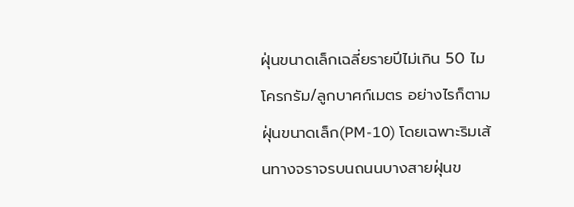ฝุ่นขนาดเล็กเฉลี่ยรายปีไม่เกิน 50 ไมโครกรัม/ลูกบาศก์เมตร อย่างไรก็ตาม ฝุ่นขนาดเล็ก(PM-10) โดยเฉพาะริมเส้นทางจราจรบนถนนบางสายฝุ่นข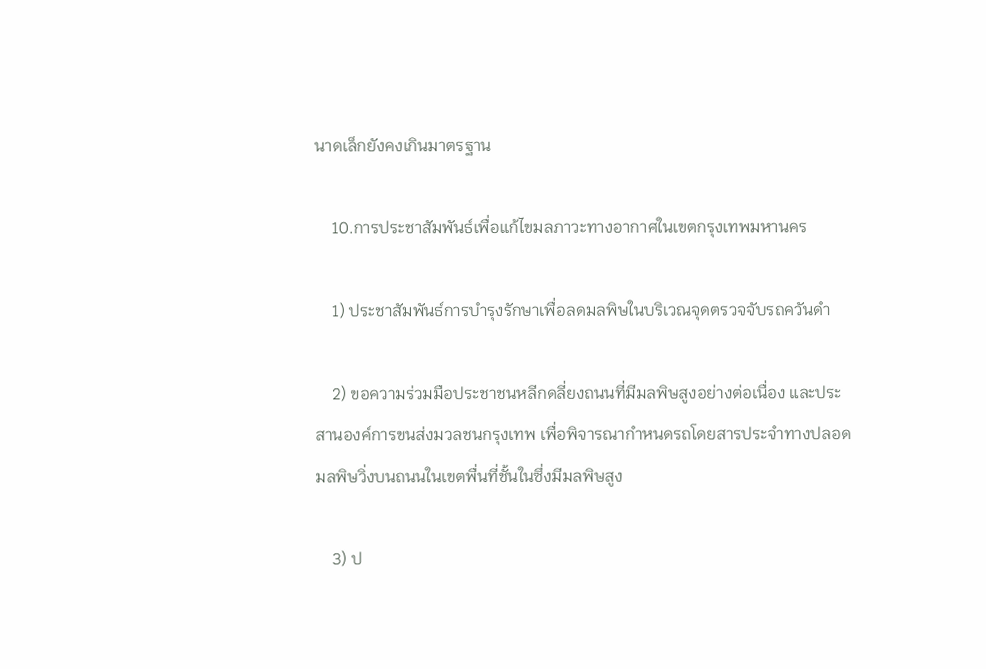นาดเล็กยังคงเกินมาตรฐาน

    10.การประชาสัมพันธ์เพื่อแก้ไขมลภาวะทางอากาศในเขตกรุงเทพมหานคร

    1) ประชาสัมพันธ์การบำรุงรักษาเพื่อลดมลพิษในบริเวณจุดตรวจจับรถควันดำ

    2) ขอความร่วมมือประชาชนหลีกดลี่ยงถนนที่มีมลพิษสูงอย่างต่อเนื่อง และประสานองค์การขนส่งมวลชนกรุงเทพ เพื่อพิจารณากำหนดรถโดยสารประจำทางปลอดมลพิษวิ่งบนถนนในเขตพื่นที่ชั้นในซึ่งมีมลพิษสูง

    3) ป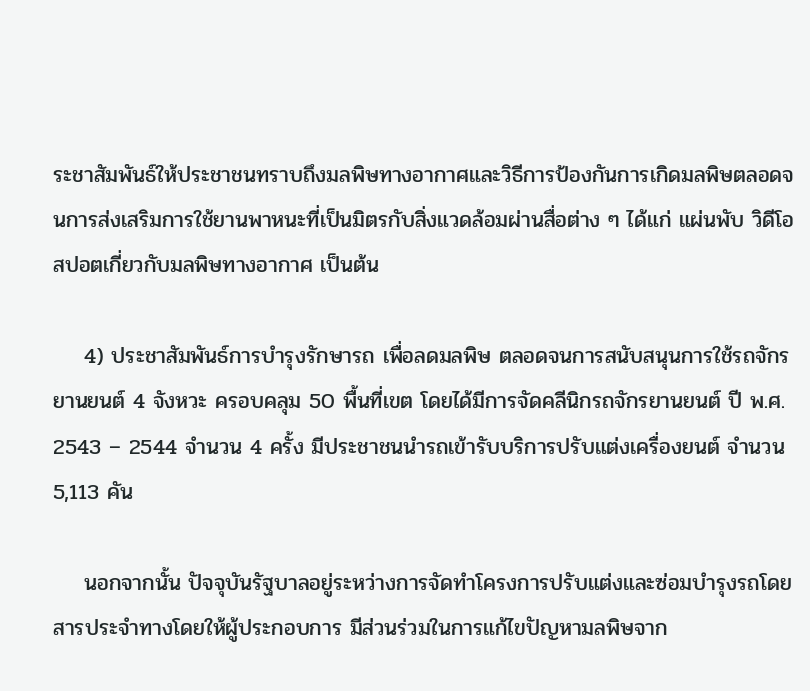ระชาสัมพันธ์ให้ประชาชนทราบถึงมลพิษทางอากาศและวิธีการป้องกันการเกิดมลพิษตลอดจนการส่งเสริมการใช้ยานพาหนะที่เป็นมิตรกับสิ่งแวดล้อมผ่านสื่อต่าง ๆ ได้แก่ แผ่นพับ วิดีโอ สปอตเกี่ยวกับมลพิษทางอากาศ เป็นต้น

    4) ประชาสัมพันธ์การบำรุงรักษารถ เพื่อลดมลพิษ ตลอดจนการสนับสนุนการใช้รถจักรยานยนต์ 4 จังหวะ ครอบคลุม 50 พื้นที่เขต โดยได้มีการจัดคลีนิกรถจักรยานยนต์ ปี พ.ศ. 2543 – 2544 จำนวน 4 ครั้ง มีประชาชนนำรถเข้ารับบริการปรับแต่งเครื่องยนต์ จำนวน 5,113 คัน

    นอกจากนั้น ปัจจุบันรัฐบาลอยู่ระหว่างการจัดทำโครงการปรับแต่งและซ่อมบำรุงรถโดยสารประจำทางโดยให้ผู้ประกอบการ มีส่วนร่วมในการแก้ไขปัญหามลพิษจาก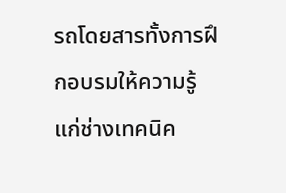รถโดยสารทั้งการฝึกอบรมให้ความรู้แก่ช่างเทคนิค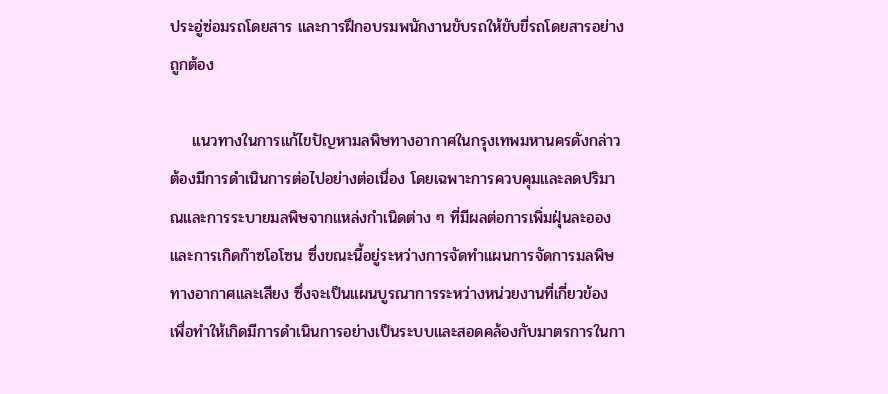ประอู่ซ่อมรถโดยสาร และการฝึกอบรมพนักงานขับรถให้ขับขี่รถโดยสารอย่างถูกต้อง

    แนวทางในการแก้ไขปัญหามลพิษทางอากาศในกรุงเทพมหานครดังกล่าว ต้องมีการดำเนินการต่อไปอย่างต่อเนื่อง โดยเฉพาะการควบคุมและลดปริมาณและการระบายมลพิษจากแหล่งกำเนิดต่าง ๆ ที่มีผลต่อการเพิ่มฝุ่นละอองและการเกิดก๊าซโอโซน ซึ่งขณะนี้อยู่ระหว่างการจัดทำแผนการจัดการมลพิษทางอากาศและเสียง ซึ่งจะเป็นแผนบูรณาการระหว่างหน่วยงานที่เกี่ยวข้อง เพื่อทำให้เกิดมีการดำเนินการอย่างเป็นระบบและสอดคล้องกับมาตรการในกา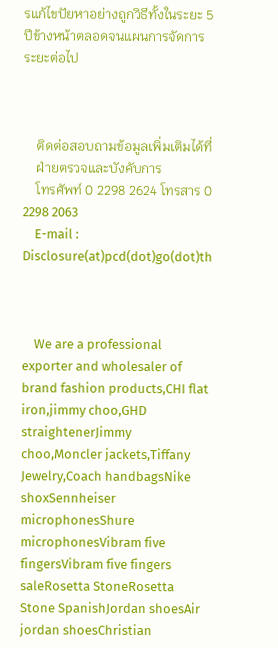รแก้ไขปัยหาอย่างถูกวิธีทั้งในระยะ 5 ปีข้างหน้าตลอดจนแผนการจัดการระยะต่อไป



    ติดต่อสอบถามข้อมูลเพิ่มเติมได้ที่
    ฝ่ายตรวจและบังคับการ
    โทรศัพท์ 0 2298 2624 โทรสาร 0 2298 2063
    E-mail : Disclosure(at)pcd(dot)go(dot)th



    We are a professional exporter and wholesaler of brand fashion products,CHI flat iron,jimmy choo,GHD straightenerJimmy choo,Moncler jackets,Tiffany Jewelry,Coach handbagsNike shoxSennheiser microphonesShure microphonesVibram five fingersVibram five fingers saleRosetta StoneRosetta Stone SpanishJordan shoesAir jordan shoesChristian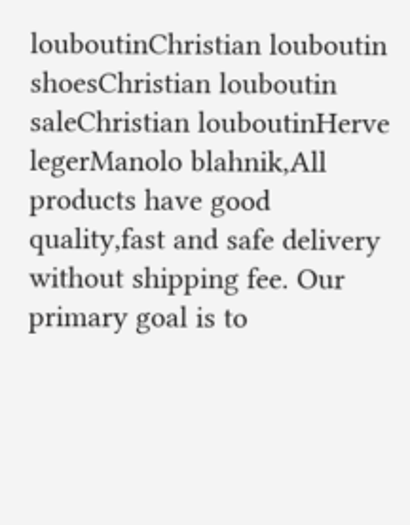louboutinChristian louboutin shoesChristian louboutin saleChristian louboutinHerve legerManolo blahnik,All products have good quality,fast and safe delivery without shipping fee. Our primary goal is to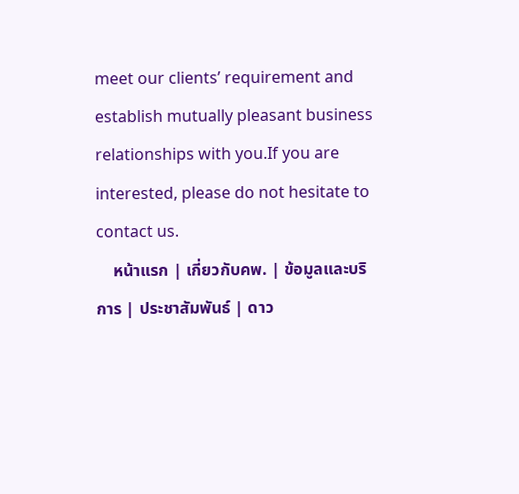meet our clients’ requirement and establish mutually pleasant business relationships with you.If you are interested, please do not hesitate to contact us.
    หน้าแรก | เกี่ยวกับคพ. | ข้อมูลและบริการ | ประชาสัมพันธ์ | ดาว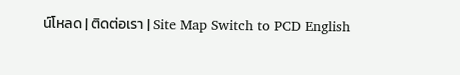น์โหลด | ติดต่อเรา | Site Map Switch to PCD English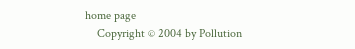home page
    Copyright © 2004 by Pollution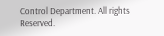Control Department. All rights Reserved.